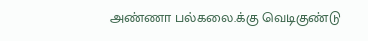அண்ணா பல்கலை.க்கு வெடிகுண்டு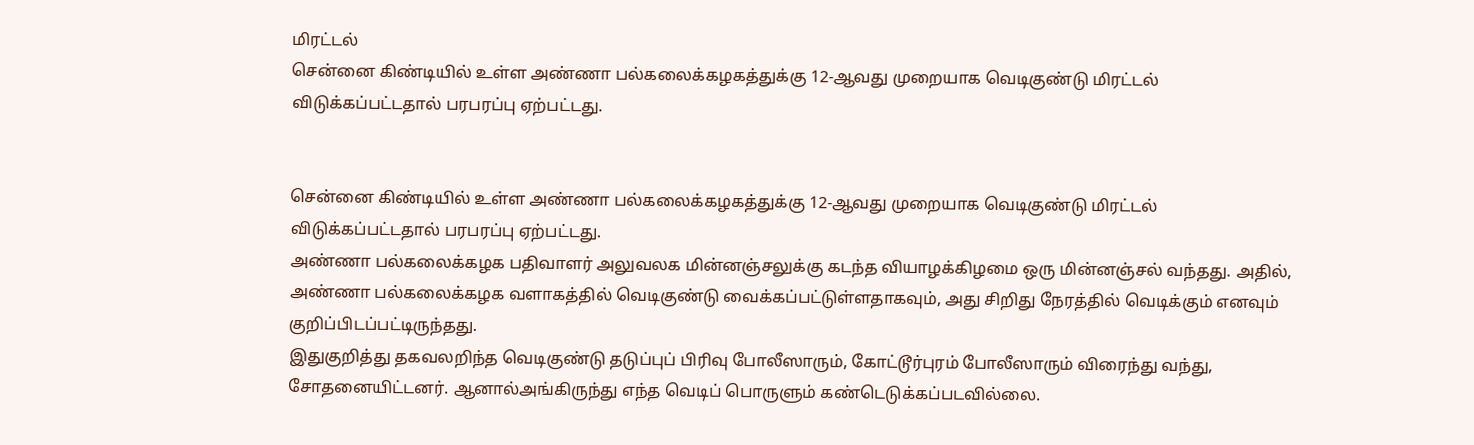மிரட்டல்
சென்னை கிண்டியில் உள்ள அண்ணா பல்கலைக்கழகத்துக்கு 12-ஆவது முறையாக வெடிகுண்டு மிரட்டல் விடுக்கப்பட்டதால் பரபரப்பு ஏற்பட்டது.


சென்னை கிண்டியில் உள்ள அண்ணா பல்கலைக்கழகத்துக்கு 12-ஆவது முறையாக வெடிகுண்டு மிரட்டல் விடுக்கப்பட்டதால் பரபரப்பு ஏற்பட்டது.
அண்ணா பல்கலைக்கழக பதிவாளர் அலுவலக மின்னஞ்சலுக்கு கடந்த வியாழக்கிழமை ஒரு மின்னஞ்சல் வந்தது. அதில், அண்ணா பல்கலைக்கழக வளாகத்தில் வெடிகுண்டு வைக்கப்பட்டுள்ளதாகவும், அது சிறிது நேரத்தில் வெடிக்கும் எனவும் குறிப்பிடப்பட்டிருந்தது.
இதுகுறித்து தகவலறிந்த வெடிகுண்டு தடுப்புப் பிரிவு போலீஸாரும், கோட்டூர்புரம் போலீஸாரும் விரைந்து வந்து, சோதனையிட்டனர். ஆனால்அங்கிருந்து எந்த வெடிப் பொருளும் கண்டெடுக்கப்படவில்லை.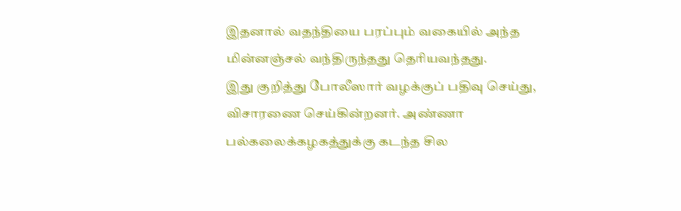இதனால் வதந்தியை பரப்பும் வகையில் அந்த மின்னஞ்சல் வந்திருந்தது தெரியவந்தது.
இது குறித்து போலீஸார் வழக்குப் பதிவு செய்து, விசாரணை செய்கின்றனர். அண்ணா பல்கலைக்கழகத்துக்கு கடந்த சில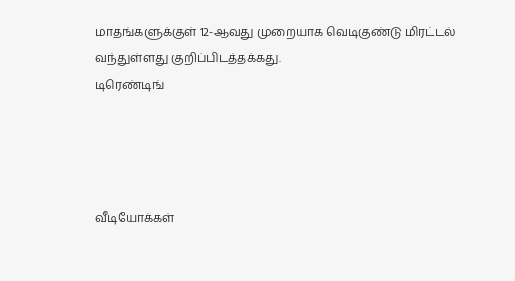மாதங்களுக்குள் 12-ஆவது முறையாக வெடிகுண்டு மிரட்டல் வந்துள்ளது குறிப்பிடத்தக்கது.
டிரெண்டிங்




வீடியோக்கள்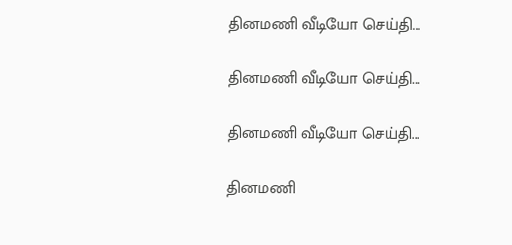தினமணி வீடியோ செய்தி...

தினமணி வீடியோ செய்தி...

தினமணி வீடியோ செய்தி...

தினமணி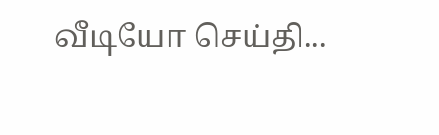வீடியோ செய்தி...